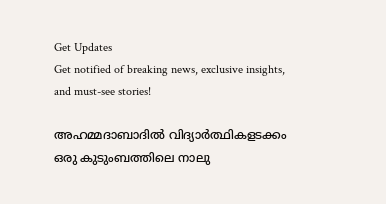Get Updates
Get notified of breaking news, exclusive insights, and must-see stories!

അഹമ്മദാബാദില്‍ വിദ്യാര്‍ത്ഥികളടക്കം ഒരു കുടുംബത്തിലെ നാലു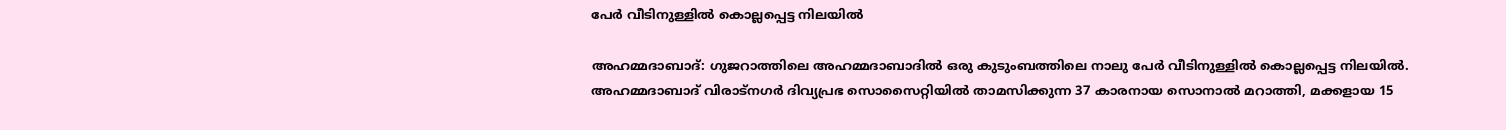പേര്‍ വീടിനുള്ളില്‍ കൊല്ലപ്പെട്ട നിലയില്‍

അഹമ്മദാബാദ്: ഗുജറാത്തിലെ അഹമ്മദാബാദില്‍ ഒരു കുടുംബത്തിലെ നാലു പേര്‍ വീടിനുള്ളില്‍ കൊല്ലപ്പെട്ട നിലയില്‍. അഹമ്മദാബാദ് വിരാട്നഗര്‍ ദിവ്യപ്രഭ സൊസൈറ്റിയില്‍ താമസിക്കുന്ന 37 കാരനായ സൊനാല്‍ മറാത്തി, മക്കളായ 15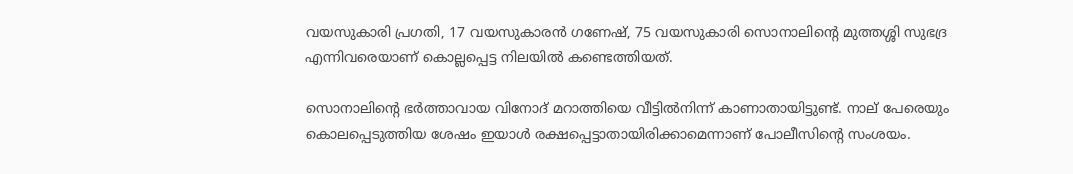വയസുകാരി പ്രഗതി, 17 വയസുകാരന്‍ ഗണേഷ്, 75 വയസുകാരി സൊനാലിന്റെ മുത്തശ്ശി സുഭദ്ര എന്നിവരെയാണ് കൊല്ലപ്പെട്ട നിലയില്‍ കണ്ടെത്തിയത്.

സൊനാലിന്റെ ഭര്‍ത്താവായ വിനോദ് മറാത്തിയെ വീട്ടില്‍നിന്ന് കാണാതായിട്ടുണ്ട്. നാല് പേരെയും കൊലപ്പെടുത്തിയ ശേഷം ഇയാള്‍ രക്ഷപ്പെട്ടാതായിരിക്കാമെന്നാണ് പോലീസിന്റെ സംശയം.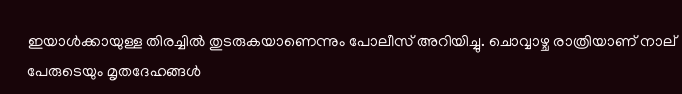ഇയാള്‍ക്കായുള്ള തിരച്ചില്‍ തുടരുകയാണെന്നും പോലീസ് അറിയിച്ചു. ചൊവ്വാഴ്ച രാത്രിയാണ് നാല് പേരുടെയും മൃതദേഹങ്ങള്‍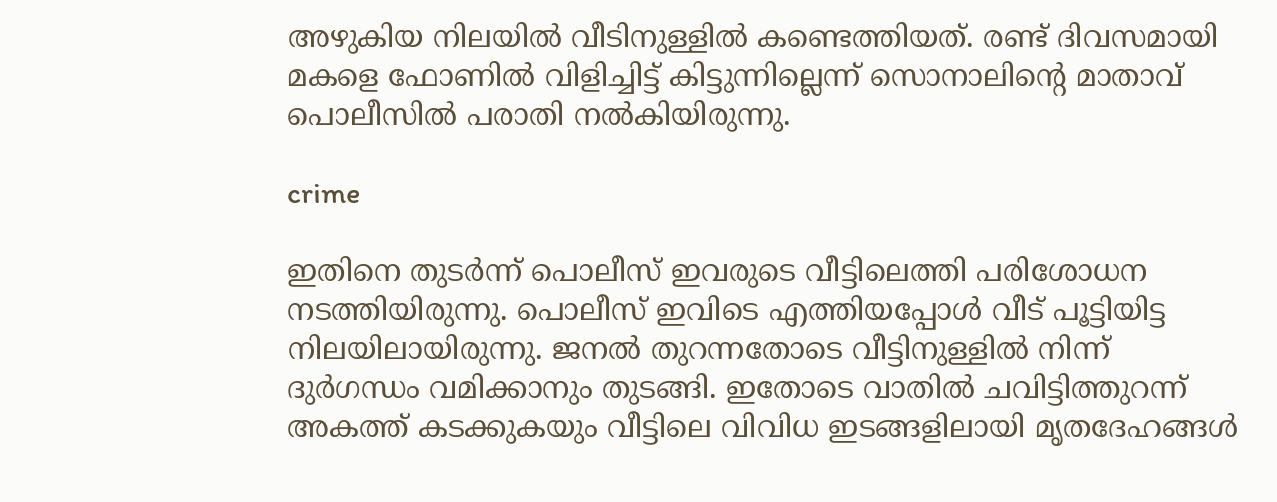അഴുകിയ നിലയില്‍ വീടിനുള്ളില്‍ കണ്ടെത്തിയത്. രണ്ട് ദിവസമായി മകളെ ഫോണില്‍ വിളിച്ചിട്ട് കിട്ടുന്നില്ലെന്ന് സൊനാലിന്റെ മാതാവ് പൊലീസില്‍ പരാതി നല്‍കിയിരുന്നു.

crime

ഇതിനെ തുടര്‍ന്ന് പൊലീസ് ഇവരുടെ വീട്ടിലെത്തി പരിശോധന നടത്തിയിരുന്നു. പൊലീസ് ഇവിടെ എത്തിയപ്പോള്‍ വീട് പൂട്ടിയിട്ട നിലയിലായിരുന്നു. ജനല്‍ തുറന്നതോടെ വീട്ടിനുള്ളില്‍ നിന്ന് ദുര്‍ഗന്ധം വമിക്കാനും തുടങ്ങി. ഇതോടെ വാതില്‍ ചവിട്ടിത്തുറന്ന് അകത്ത് കടക്കുകയും വീട്ടിലെ വിവിധ ഇടങ്ങളിലായി മൃതദേഹങ്ങള്‍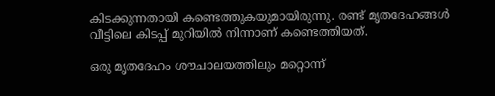കിടക്കുന്നതായി കണ്ടെത്തുകയുമായിരുന്നു. രണ്ട് മൃതദേഹങ്ങള്‍ വീട്ടിലെ കിടപ്പ് മുറിയില്‍ നിന്നാണ് കണ്ടെത്തിയത്.

ഒരു മൃതദേഹം ശൗചാലയത്തിലും മറ്റൊന്ന്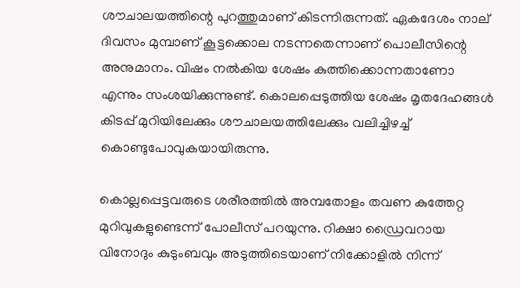ശൗചാലയത്തിന്റെ പുറത്തുമാണ് കിടന്നിരുന്നത്. ഏകദേശം നാല് ദിവസം മുമ്പാണ് കൂട്ടക്കൊല നടന്നതെന്നാണ് പൊലീസിന്റെ അനുമാനം. വിഷം നല്‍കിയ ശേഷം കുത്തിക്കൊന്നതാണോ എന്നും സംശയിക്കുന്നുണ്ട്. കൊലപ്പെടുത്തിയ ശേഷം മൃതദേഹങ്ങള്‍ കിടപ്പ് മുറിയിലേക്കും ശൗചാലയത്തിലേക്കും വലിച്ചിഴച്ച് കൊണ്ടുപോവുകയായിരുന്നു.

കൊല്ലപ്പെട്ടവരുടെ ശരീരത്തില്‍ അമ്പതോളം തവണ കുത്തേറ്റ മുറിവുകളുണ്ടെന്ന് പോലീസ് പറയുന്നു. റിക്ഷാ ഡ്രൈവറായ വിനോദും കുടുംബവും അടുത്തിടെയാണ് നിക്കോളില്‍ നിന്ന്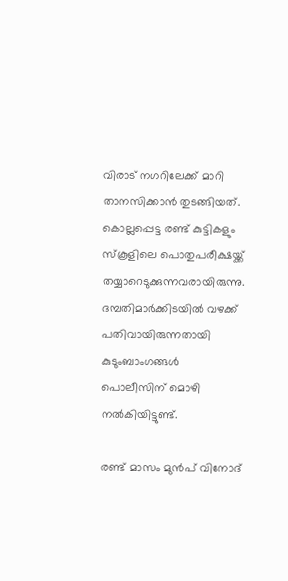വിരാട് നഗറിലേക്ക് മാറി താനസിക്കാന്‍ തുടങ്ങിയത്. കൊല്ലപ്പെട്ട രണ്ട് കുട്ടികളും സ്‌കൂളിലെ പൊതുപരീക്ഷയ്ക്ക് തയ്യാറെടുക്കുന്നവരായിരുന്നു. ദമ്പതിമാര്‍ക്കിടയില്‍ വഴക്ക് പതിവായിരുന്നതായി കുടുംബാംഗങ്ങള്‍ പൊലീസിന് മൊഴി നല്‍കിയിട്ടുണ്ട്.

രണ്ട് മാസം മുന്‍പ് വിനോദ്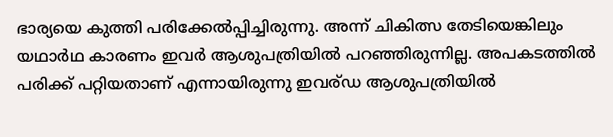ഭാര്യയെ കുത്തി പരിക്കേല്‍പ്പിച്ചിരുന്നു. അന്ന് ചികിത്സ തേടിയെങ്കിലും യഥാര്‍ഥ കാരണം ഇവര്‍ ആശുപത്രിയില്‍ പറഞ്ഞിരുന്നില്ല. അപകടത്തില്‍ പരിക്ക് പറ്റിയതാണ് എന്നായിരുന്നു ഇവര്ഡ ആശുപത്രിയില്‍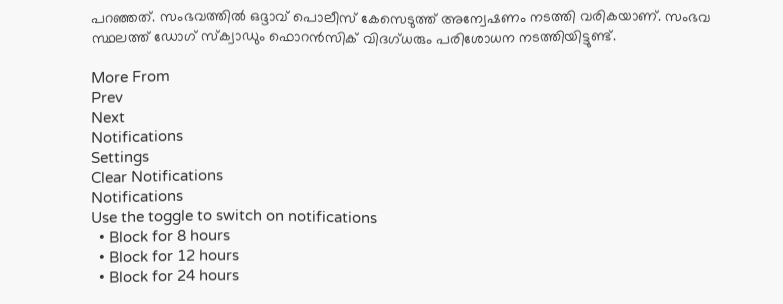പറഞ്ഞത്. സംഭവത്തില്‍ ഒദ്ദാവ് പൊലീസ് കേസെടുത്ത് അന്വേഷണം നടത്തി വരികയാണ്. സംഭവ സ്ഥലത്ത് ഡോഗ് സ്‌ക്വാഡും ഫൊറന്‍സിക് വിദഗ്ധരും പരിശോധന നടത്തിയിട്ടുണ്ട്.

More From
Prev
Next
Notifications
Settings
Clear Notifications
Notifications
Use the toggle to switch on notifications
  • Block for 8 hours
  • Block for 12 hours
  • Block for 24 hours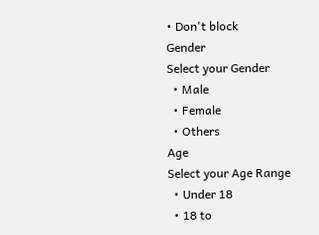• Don't block
Gender
Select your Gender
  • Male
  • Female
  • Others
Age
Select your Age Range
  • Under 18
  • 18 to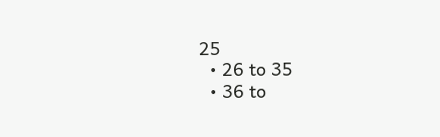25
  • 26 to 35
  • 36 to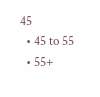45
  • 45 to 55
  • 55+